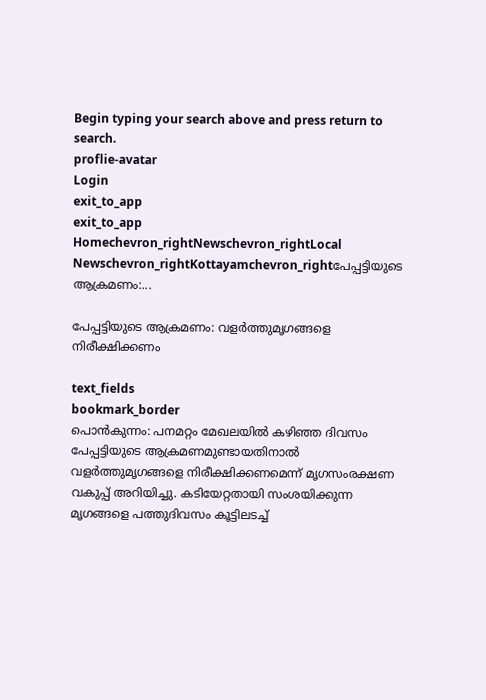Begin typing your search above and press return to search.
proflie-avatar
Login
exit_to_app
exit_to_app
Homechevron_rightNewschevron_rightLocal Newschevron_rightKottayamchevron_rightപേപ്പട്ടിയുടെ ആക്രമണം:...

പേപ്പട്ടിയുടെ ആക്രമണം: വളർത്തുമൃഗങ്ങളെ നിരീക്ഷിക്കണം

text_fields
bookmark_border
പൊൻകുന്നം: പനമറ്റം മേഖലയിൽ കഴിഞ്ഞ ദിവസം പേപ്പട്ടിയുടെ ആക്രമണമുണ്ടായതിനാൽ വളർത്തുമൃഗങ്ങളെ നിരീക്ഷിക്കണമെന്ന് മൃഗസംരക്ഷണ വകുപ്പ് അറിയിച്ചു. കടിയേറ്റതായി സംശയിക്കുന്ന മൃഗങ്ങളെ പത്തുദിവസം കൂട്ടിലടച്ച്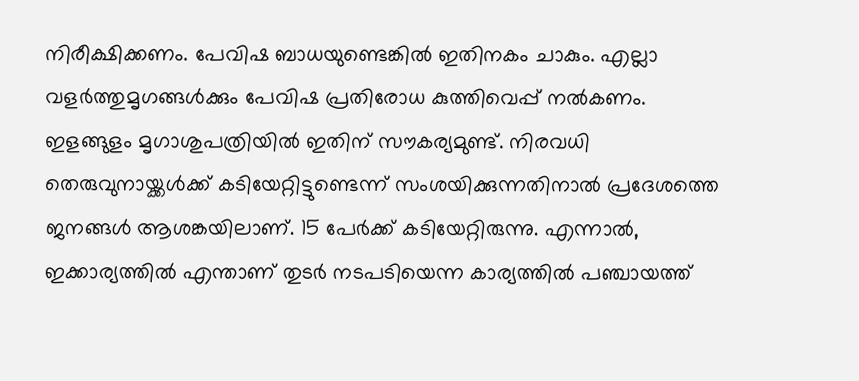നിരീക്ഷിക്കണം. പേവിഷ ബാധയുണ്ടെങ്കിൽ ഇതിനകം ചാകും. എല്ലാ വളർത്തുമൃഗങ്ങൾക്കും പേവിഷ പ്രതിരോധ കുത്തിവെപ്പ് നൽകണം. ഇളങ്ങുളം മൃഗാശുപത്രിയിൽ ഇതിന് സൗകര്യമുണ്ട്. നിരവധി തെരുവുനായ്ക്കൾക്ക് കടിയേറ്റിട്ടുണ്ടെന്ന് സംശയിക്കുന്നതിനാൽ പ്രദേശത്തെ ജനങ്ങൾ ആശങ്കയിലാണ്. 15 പേർക്ക് കടിയേറ്റിരുന്നു. എന്നാൽ, ഇക്കാര്യത്തിൽ എന്താണ് തുടർ നടപടിയെന്ന കാര്യത്തിൽ പഞ്ചായത്ത്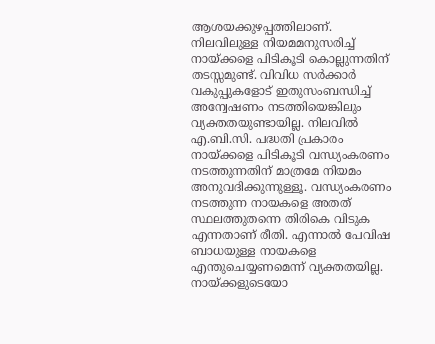ആശയക്കുഴപ്പത്തിലാണ്. നിലവിലുള്ള നിയമമനുസരിച്ച് നായ്ക്കളെ പിടികൂടി കൊല്ലുന്നതിന് തടസ്സമുണ്ട്. വിവിധ സർക്കാർ വകുപ്പുകളോട് ഇതുസംബന്ധിച്ച് അന്വേഷണം നടത്തിയെങ്കിലും വ്യക്തതയുണ്ടായില്ല. നിലവിൽ എ.ബി.സി. പദ്ധതി പ്രകാരം നായ്ക്കളെ പിടികൂടി വന്ധ്യംകരണം നടത്തുന്നതിന് മാത്രമേ നിയമം അനുവദിക്കുന്നുള്ളൂ. വന്ധ്യംകരണം നടത്തുന്ന നായകളെ അതത് സ്ഥലത്തുതന്നെ തിരികെ വിടുക എന്നതാണ് രീതി. എന്നാൽ പേവിഷ ബാധയുള്ള നായകളെ എന്തുചെയ്യണമെന്ന് വ്യക്തതയില്ല. നായ്ക്കളുടെയോ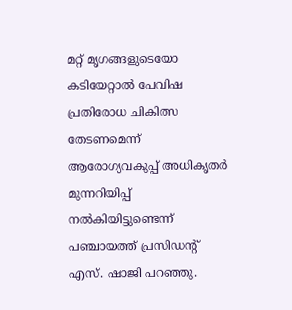മറ്റ് മൃഗങ്ങളുടെയോ കടിയേറ്റാൽ പേവിഷ പ്രതിരോധ ചികിത്സ തേടണമെന്ന് ആരോഗ്യവകുപ്പ് അധികൃതർ മുന്നറിയിപ്പ് നൽകിയിട്ടുണ്ടെന്ന് പഞ്ചായത്ത് പ്രസിഡന്‍റ് എസ്. ഷാജി പറഞ്ഞു.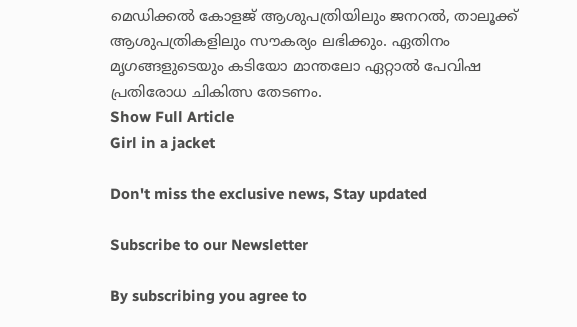മെഡിക്കൽ കോളജ് ആശുപത്രിയിലും ജനറൽ, താലൂക്ക് ആശുപത്രികളിലും സൗകര്യം ലഭിക്കും. ഏതിനം മൃഗങ്ങളുടെയും കടിയോ മാന്തലോ ഏറ്റാൽ പേവിഷ പ്രതിരോധ ചികിത്സ തേടണം.
Show Full Article
Girl in a jacket

Don't miss the exclusive news, Stay updated

Subscribe to our Newsletter

By subscribing you agree to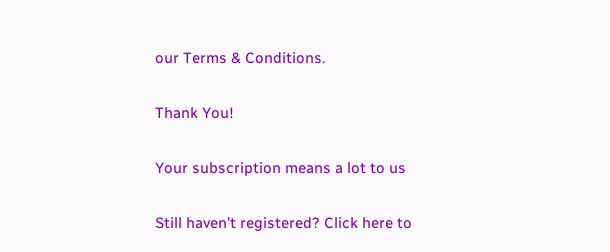our Terms & Conditions.

Thank You!

Your subscription means a lot to us

Still haven't registered? Click here to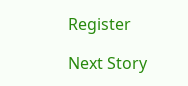Register

Next Story